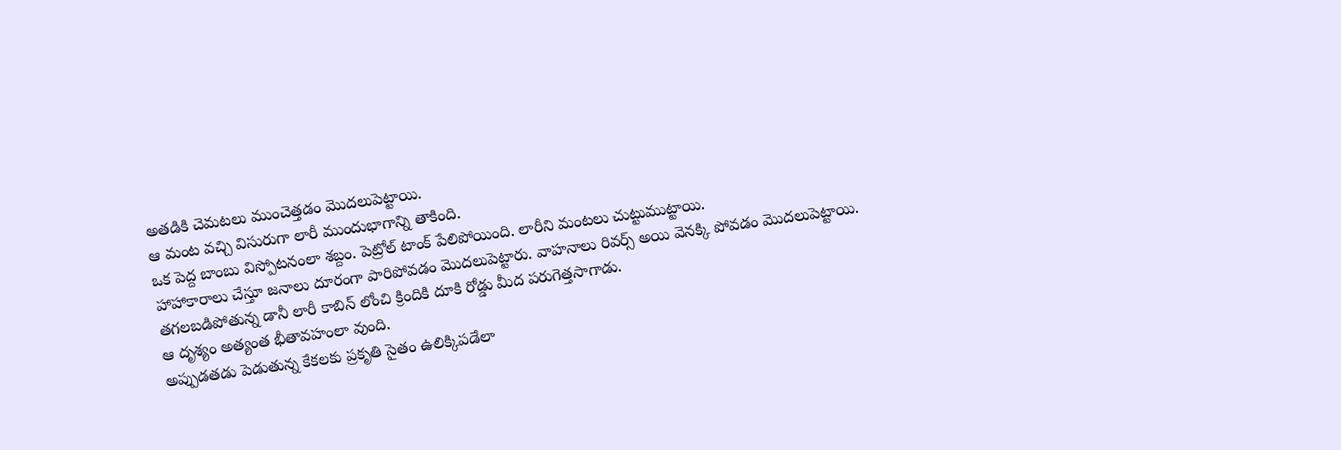అతడికి చెమటలు ముంచెత్తడం మొదలుపెట్టాయి.
ఆ మంట వచ్చి విసురుగా లారీ ముందుభాగాన్ని తాకింది.
ఒక పెద్ద బాంబు విస్పోటనంలా శబ్దం. పెట్రోల్ టాంక్ పేలిపోయింది. లారీని మంటలు చుట్టుముట్టాయి.
హాహాకారాలు చేస్తూ జనాలు దూరంగా పారిపోవడం మొదలుపెట్టారు. వాహనాలు రివర్స్ అయి వెనక్కి పోవడం మొదలుపెట్టాయి.
తగలబడిపోతున్న డానీ లారీ కాబిన్ లోంచి క్రిందికి దూకి రోడ్డు మీద పరుగెత్తసాగాడు.
ఆ దృశ్యం అత్యంత భీతావహంలా వుంది.
అప్పుడతడు పెడుతున్న కేకలకు ప్రకృతి సైతం ఉలిక్కిపడేలా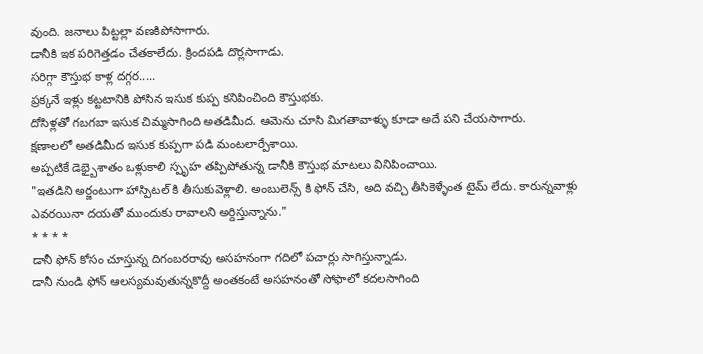వుంది. జనాలు పిట్టల్లా వణకిపోసాగారు.
డానీకి ఇక పరిగెత్తడం చేతకాలేదు. క్రిందపడి దొర్లసాగాడు.
సరిగ్గా కౌస్తుభ కాళ్ల దగ్గర.....
ప్రక్కనే ఇళ్లు కట్టటానికి పోసిన ఇసుక కుప్ప కనిపించింది కౌస్తుభకు.
దోసిళ్లతో గబగబా ఇసుక చిమ్మసాగింది అతడిమీద. ఆమెను చూసి మిగతావాళ్ళు కూడా అదే పని చేయసాగారు.
క్షణాలలో అతడిమీద ఇసుక కుప్పగా పడి మంటలార్పేశాయి.
అప్పటికే డెభ్బైశాతం ఒళ్లుకాలి స్పృహ తప్పిపోతున్న డానీకి కౌస్తుభ మాటలు వినిపించాయి.
"ఇతడిని అర్జంటుగా హాస్పిటల్ కి తీసుకువెళ్లాలి. అంబులెన్స్ కి ఫోన్ చేసి, అది వచ్చి తీసికెళ్ళేంత టైమ్ లేదు. కారున్నవాళ్లు ఎవరయినా దయతో ముందుకు రావాలని అర్దిస్తున్నాను."
* * * *
డానీ ఫోన్ కోసం చూస్తున్న దిగంబరరావు అసహనంగా గదిలో పచార్లు సాగిస్తున్నాడు.
డానీ నుండి ఫోన్ ఆలస్యమవుతున్నకొద్దీ అంతకంటే అసహనంతో సోఫాలో కదలసాగింది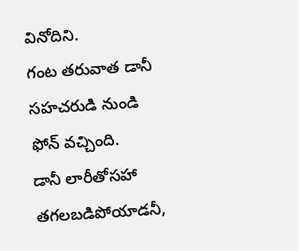వినోదిని.
గంట తరువాత డానీ సహచరుడి నుండి ఫోన్ వచ్చింది.
డానీ లారీతోసహా తగలబడిపోయాడనీ,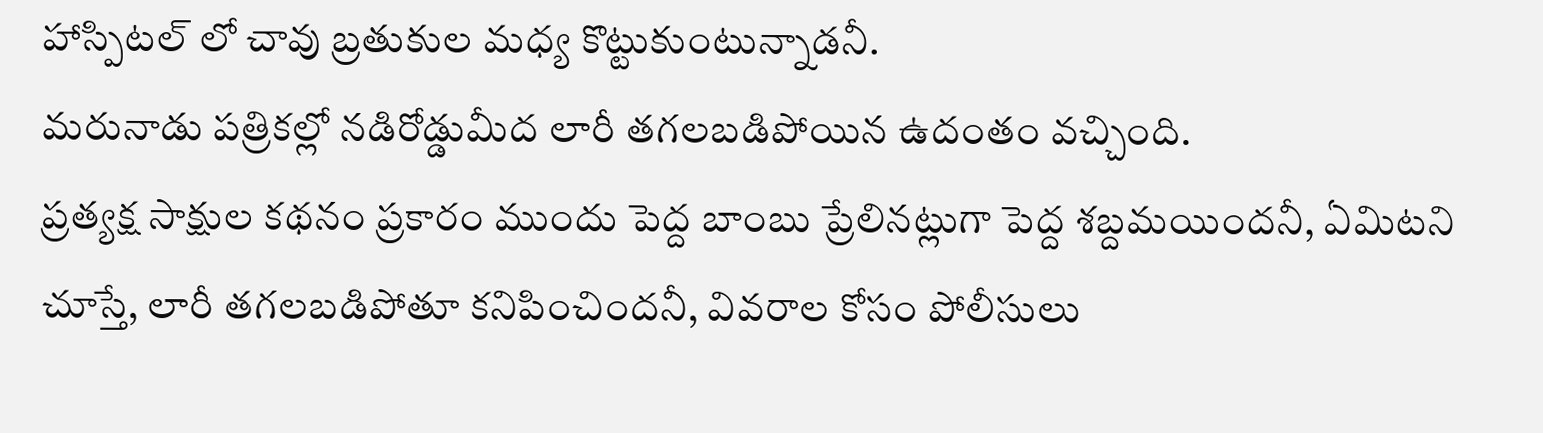హాస్పిటల్ లో చావు బ్రతుకుల మధ్య కొట్టుకుంటున్నాడనీ.
మరునాడు పత్రికల్లో నడిరోడ్డుమీద లారీ తగలబడిపోయిన ఉదంతం వచ్చింది.
ప్రత్యక్ష సాక్షుల కథనం ప్రకారం ముందు పెద్ద బాంబు ప్రేలినట్లుగా పెద్ద శబ్దమయిందనీ, ఏమిటని చూస్తే, లారీ తగలబడిపోతూ కనిపించిందనీ, వివరాల కోసం పోలీసులు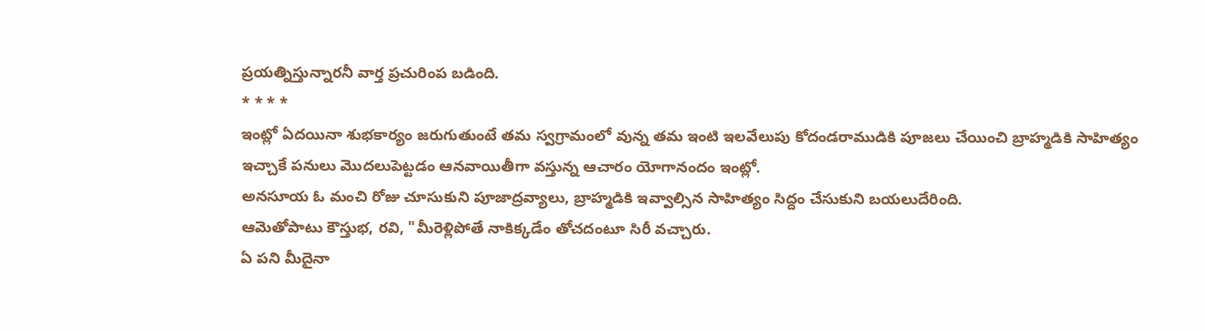ప్రయత్నిస్తున్నారనీ వార్త ప్రచురింప బడింది.
* * * *
ఇంట్లో ఏదయినా శుభకార్యం జరుగుతుంటే తమ స్వగ్రామంలో వున్న తమ ఇంటి ఇలవేలుపు కోదండరాముడికి పూజలు చేయించి బ్రాహ్మడికి సాహిత్యం ఇచ్చాకే పనులు మొదలుపెట్టడం ఆనవాయితీగా వస్తున్న ఆచారం యోగానందం ఇంట్లో.
అనసూయ ఓ మంచి రోజు చూసుకుని పూజాద్రవ్యాలు, బ్రాహ్మడికి ఇవ్వాల్సిన సాహిత్యం సిద్దం చేసుకుని బయలుదేరింది.
ఆమెతోపాటు కౌస్తుభ, రవి, "మీరెళ్లిపోతే నాకిక్కడేం తోచదంటూ సిరీ వచ్చారు.
ఏ పని మీదైనా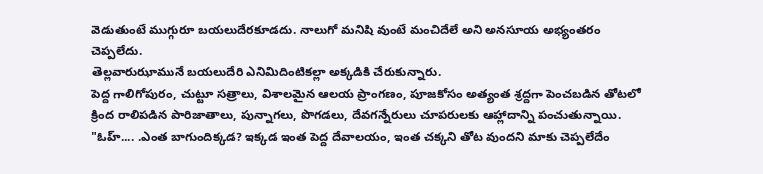వెడుతుంటే ముగ్గురూ బయలుదేరకూడదు. నాలుగో మనిషి వుంటే మంచిదేలే అని అనసూయ అభ్యంతరం చెప్పలేదు.
తెల్లవారుఝామునే బయలుదేరి ఎనిమిదింటికల్లా అక్కడికి చేరుకున్నారు.
పెద్ద గాలిగోపురం, చుట్టూ సత్రాలు, విశాలమైన ఆలయ ప్రాంగణం, పూజకోసం అత్యంత శ్రద్దగా పెంచబడిన తోటలో క్రింద రాలిపడిన పారిజాతాలు, పున్నాగలు, పొగడలు, దేవగన్నేరులు చూపరులకు ఆహ్లాదాన్ని పంచుతున్నాయి.
"ఓహ్.... .ఎంత బాగుందిక్కడ? ఇక్కడ ఇంత పెద్ద దేవాలయం, ఇంత చక్కని తోట వుందని మాకు చెప్పలేదేం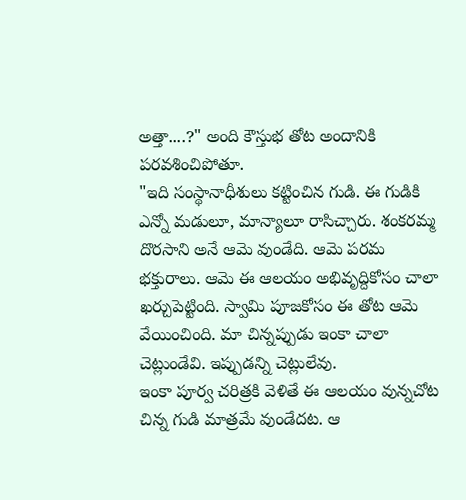అత్తా....?" అంది కౌస్తుభ తోట అందానికి పరవశించిపోతూ.
"ఇది సంస్థానాధీశులు కట్టించిన గుడి. ఈ గుడికి ఎన్నో మడులూ, మాన్యాలూ రాసిచ్చారు. శంకరమ్మ దొరసాని అనే ఆమె వుండేది. ఆమె పరమ భక్తురాలు. ఆమె ఈ ఆలయం అభివృద్దికోసం చాలా ఖర్చుపెట్టింది. స్వామి పూజకోసం ఈ తోట ఆమె వేయించింది. మా చిన్నప్పుడు ఇంకా చాలా చెట్లుండేవి. ఇప్పుడన్ని చెట్లులేవు.
ఇంకా పూర్వ చరిత్రకి వెళితే ఈ ఆలయం వున్నచోట చిన్న గుడి మాత్రమే వుండేదట. ఆ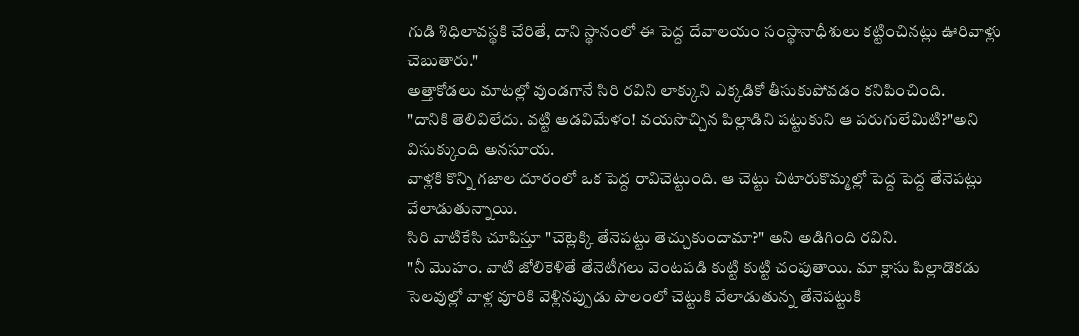గుడి శిధిలావస్థకి చేరితే, దాని స్థానంలో ఈ పెద్ద దేవాలయం సంస్థానాధీశులు కట్టించినట్లు ఊరివాళ్లు చెబుతారు."
అత్తాకోడలు మాటల్లో వుండగానే సిరి రవిని లాక్కుని ఎక్కడికో తీసుకుపోవడం కనిపించింది.
"దానికి తెలివిలేదు. వట్టి అడవిమేళం! వయసొచ్చిన పిల్లాడిని పట్టుకుని ఆ పరుగులేమిటి?"అని విసుక్కుంది అనసూయ.
వాళ్లకి కొన్ని గజాల దూరంలో ఒక పెద్ద రావిచెట్టుంది. ఆ చెట్టు చిటారుకొమ్మల్లో పెద్ద పెద్ద తేనెపట్లు వేలాడుతున్నాయి.
సిరి వాటికేసి చూపిస్తూ "చెట్లెక్కి తేనెపట్టు తెచ్చుకుందామా?" అని అడిగింది రవిని.
"నీ మొహం. వాటి జోలికెళితే తేనెటీగలు వెంటపడి కుట్టి కుట్టి చంపుతాయి. మా క్లాసు పిల్లాడొకడు సెలవుల్లో వాళ్ల వూరికి వెళ్లినప్పుడు పొలంలో చెట్టుకి వేలాడుతున్న తేనెపట్టుకి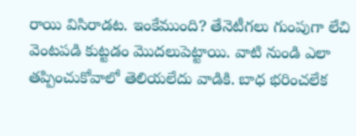రాయి విసిరాడట. ఇంకేముంది? తేనెటీగలు గుంపుగా లేచి వెంటపడి కుట్టడం మొదలుపెట్టాయి. వాటి నుండి ఎలా తప్పించుకోవాలో తెలియలేదు వాడికి. బాధ భరించలేక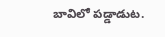బావిలో పడ్డాడుట.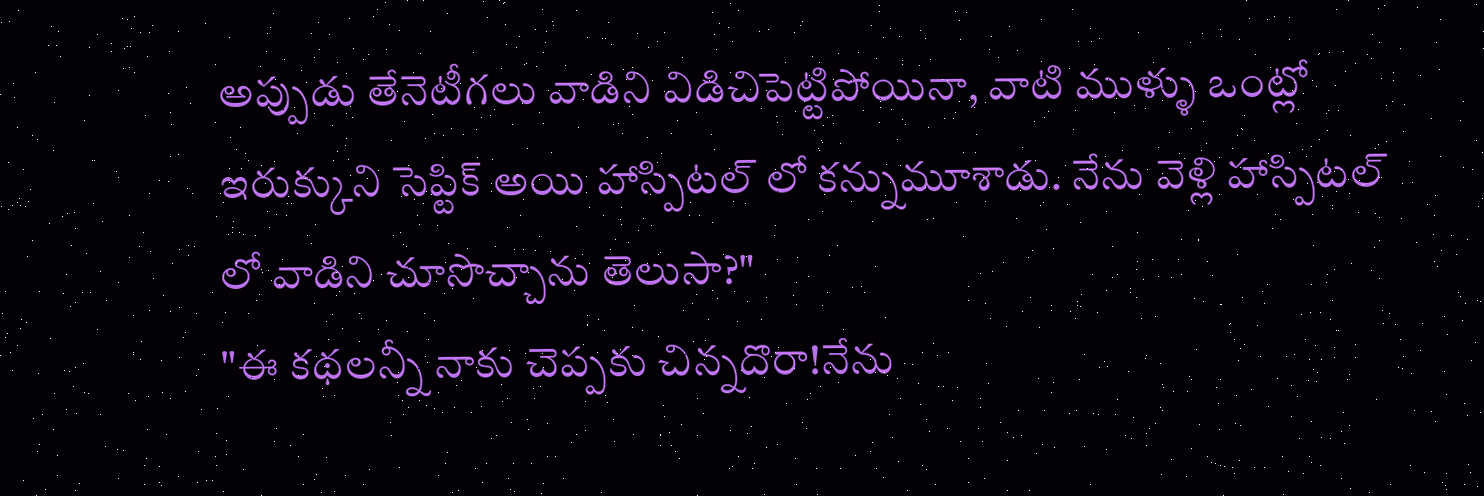అప్పుడు తేనెటీగలు వాడిని విడిచిపెట్టిపోయినా, వాటి ముళ్ళు ఒంట్లో ఇరుక్కుని సెప్టిక్ అయి హాస్పిటల్ లో కన్నుమూశాడు. నేను వెళ్లి హాస్పిటల్ లో వాడిని చూసొచ్చాను తెలుసా?"
"ఈ కథలన్నీ నాకు చెప్పకు చిన్నదొరా!నేను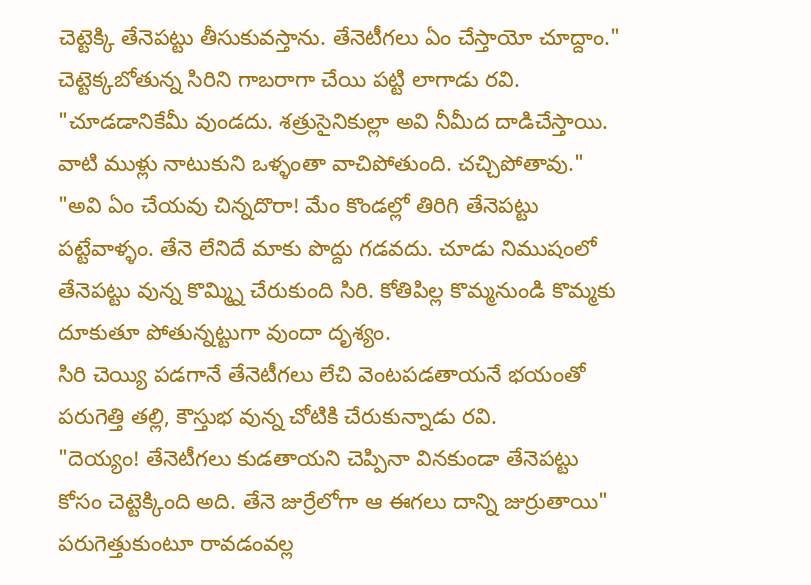చెట్టెక్కి తేనెపట్టు తీసుకువస్తాను. తేనెటీగలు ఏం చేస్తాయో చూద్దాం."
చెట్టెక్కబోతున్న సిరిని గాబరాగా చేయి పట్టి లాగాడు రవి.
"చూడడానికేమీ వుండదు. శత్రుసైనికుల్లా అవి నీమీద దాడిచేస్తాయి. వాటి ముళ్లు నాటుకుని ఒళ్ళంతా వాచిపోతుంది. చచ్చిపోతావు."
"అవి ఏం చేయవు చిన్నదొరా! మేం కొండల్లో తిరిగి తేనెపట్టు పట్టేవాళ్ళం. తేనె లేనిదే మాకు పొద్దు గడవదు. చూడు నిముషంలో తేనెపట్టు వున్న కొమ్మ్ని చేరుకుంది సిరి. కోతిపిల్ల కొమ్మనుండి కొమ్మకు దూకుతూ పోతున్నట్టుగా వుందా దృశ్యం.
సిరి చెయ్యి పడగానే తేనెటీగలు లేచి వెంటపడతాయనే భయంతో పరుగెత్తి తల్లి, కౌస్తుభ వున్న చోటికి చేరుకున్నాడు రవి.
"దెయ్యం! తేనెటీగలు కుడతాయని చెప్పినా వినకుండా తేనెపట్టు కోసం చెట్టెక్కింది అది. తేనె జుర్రేలోగా ఆ ఈగలు దాన్ని జుర్రుతాయి" పరుగెత్తుకుంటూ రావడంవల్ల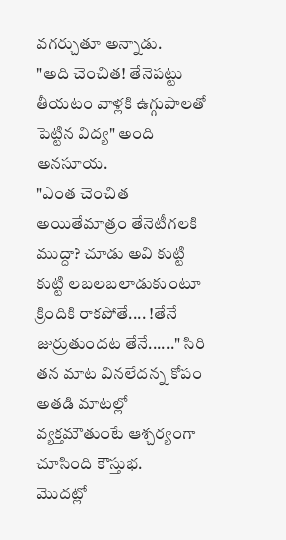వగర్చుతూ అన్నాడు.
"అది చెంచిత! తేనెపట్టు తీయటం వాళ్లకి ఉగ్గుపాలతో పెట్టిన విద్య" అంది అనసూయ.
"ఎంత చెంచిత అయితేమాత్రం తేనెటీగలకి ముద్దా? చూడు అవి కుట్టి కుట్టి లబలబలాడుకుంటూ క్రిందికి రాకపోతే.... !తేనే జుర్రుతుందట తేనే......" సిరి తన మాట వినలేదన్న కోపం అతడి మాటల్లో వ్యక్తమౌతుంటే ఆశ్చర్యంగా చూసింది కౌస్తుభ.
మొదట్లో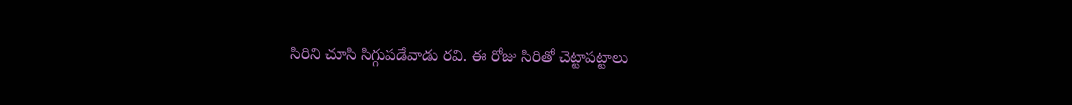సిరిని చూసి సిగ్గుపడేవాడు రవి. ఈ రోజు సిరితో చెట్టాపట్టాలు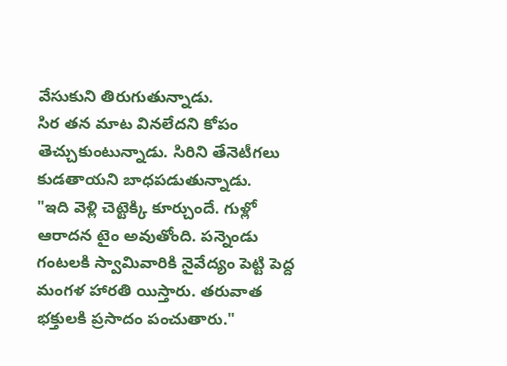వేసుకుని తిరుగుతున్నాడు.
సిర తన మాట వినలేదని కోపం తెచ్చుకుంటున్నాడు. సిరిని తేనెటీగలు కుడతాయని బాధపడుతున్నాడు.
"ఇది వెళ్లి చెట్టెక్కి కూర్చుందే. గుళ్లో ఆరాదన టైం అవుతోంది. పన్నెండు గంటలకి స్వామివారికి నైవేద్యం పెట్టి పెద్ద మంగళ హారతి యిస్తారు. తరువాత భక్తులకి ప్రసాదం పంచుతారు."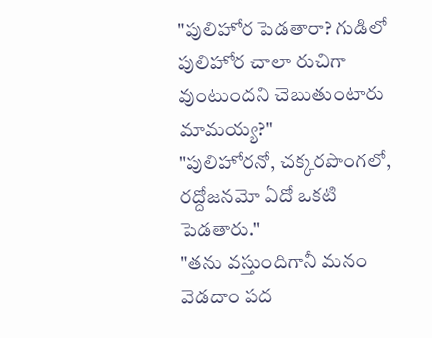"పులిహోర పెడతారా? గుడిలో పులిహోర చాలా రుచిగా వుంటుందని చెబుతుంటారు మామయ్య?"
"పులిహోరనో, చక్కరపొంగలో, రద్దోజనమో ఏదో ఒకటి పెడతారు."
"తను వస్తుందిగానీ మనం వెడదాం పద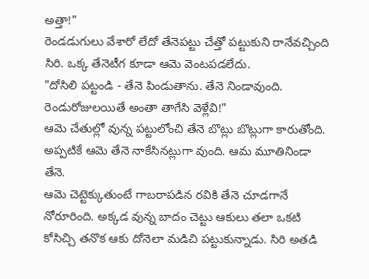అత్తా!"
రెండడుగులు వేశారో లేదో తేనెపట్టు చేత్తో పట్టుకుని రానేవచ్చింది సిరి. ఒక్క తేనెటీగ కూడా ఆమె వెంటపడలేదు.
"దోసిలి పట్టండి - తేనె పిండుతాను. తేనె నిండావుంది. రెండురోజులయితే అంతా తాగేసి వెళ్లేవి!"
ఆమె చేతుల్లో వున్న పట్టులోంచి తేనె బొట్లు బొట్లుగా కారుతోంది. అప్పటికే ఆమె తేనె నాకేసినట్లుగా వుంది. ఆమ మూతినిండా తేనె.
ఆమె చెట్టెక్కుతుంటే గాబరాపడిన రవికి తేనె చూడగానే నోరూరింది. అక్కడ వున్న బాదం చెట్టు ఆకులు తలా ఒకటి కోసిచ్చి తనొక ఆకు దోనెలా మడిచి పట్టుకున్నాడు. సిరి అతడి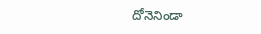దోనెనిండా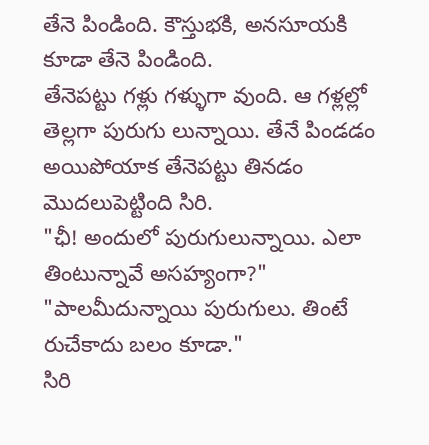తేనె పిండింది. కౌస్తుభకి, అనసూయకి కూడా తేనె పిండింది.
తేనెపట్టు గళ్లు గళ్ళుగా వుంది. ఆ గళ్లల్లో తెల్లగా పురుగు లున్నాయి. తేనే పిండడం అయిపోయాక తేనెపట్టు తినడం మొదలుపెట్టింది సిరి.
"ఛీ! అందులో పురుగులున్నాయి. ఎలా తింటున్నావే అసహ్యంగా?"
"పాలమీదున్నాయి పురుగులు. తింటే రుచేకాదు బలం కూడా."
సిరి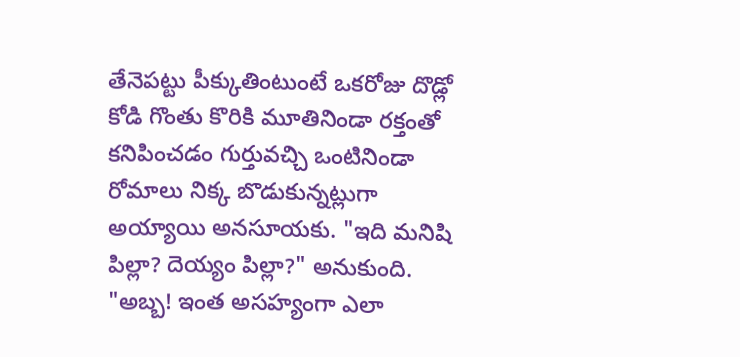తేనెపట్టు పీక్కుతింటుంటే ఒకరోజు దొడ్లో కోడి గొంతు కొరికి మూతినిండా రక్తంతో కనిపించడం గుర్తువచ్చి ఒంటినిండా రోమాలు నిక్క బొడుకున్నట్లుగా అయ్యాయి అనసూయకు. "ఇది మనిషి పిల్లా? దెయ్యం పిల్లా?" అనుకుంది.
"అబ్బ! ఇంత అసహ్యంగా ఎలా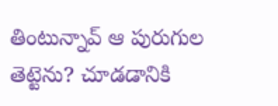తింటున్నావ్ ఆ పురుగుల తెట్టెను? చూడడానికి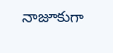నాజూకుగా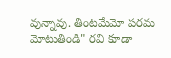వున్నావు. తింటమేమో పరమ మోటుతిండి" రవి కూడా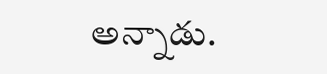అన్నాడు.